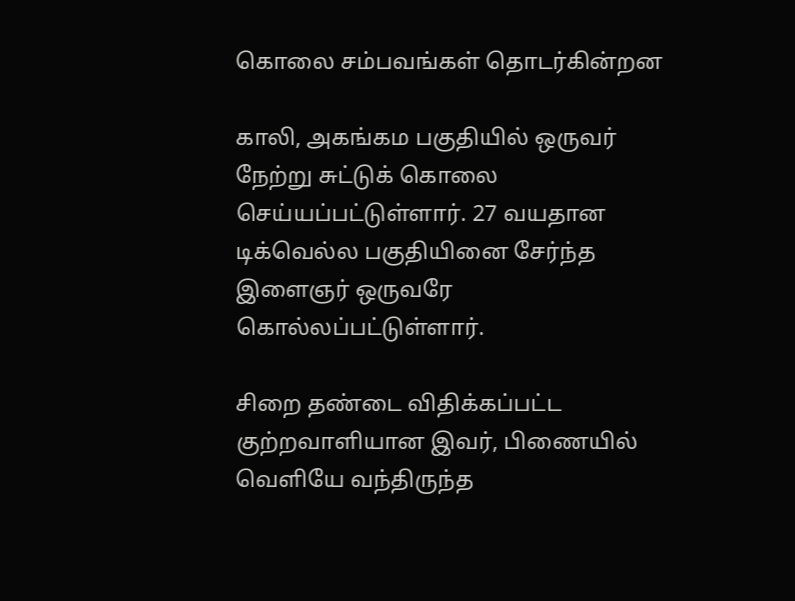கொலை சம்பவங்கள் தொடர்கின்றன

காலி, அகங்கம பகுதியில் ஒருவர் நேற்று சுட்டுக் கொலை செய்யப்பட்டுள்ளார். 27 வயதான டிக்வெல்ல பகுதியினை சேர்ந்த இளைஞர் ஒருவரே கொல்லப்பட்டுள்ளார்.

சிறை தண்டை விதிக்கப்பட்ட குற்றவாளியான இவர், பிணையில் வெளியே வந்திருந்த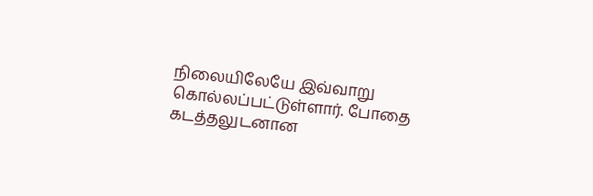நிலையிலேயே இவ்வாறு கொல்லப்பட்டுள்ளார். போதை கடத்தலுடனான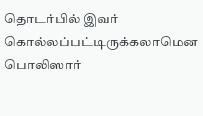தொடர்பில் இவர் கொல்லப்பட்டிருக்கலாமென பொலிஸார்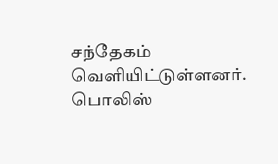சந்தேகம் வெளியிட்டுள்ளனர். பொலிஸ்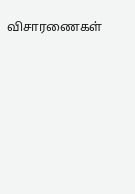விசாரணைகள்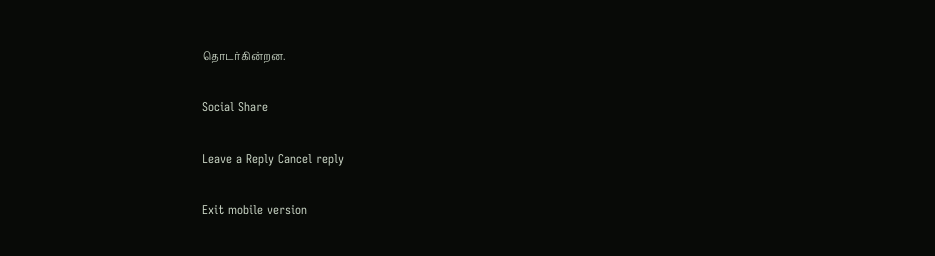தொடர்கின்றன.

Social Share

Leave a Reply Cancel reply

Exit mobile version